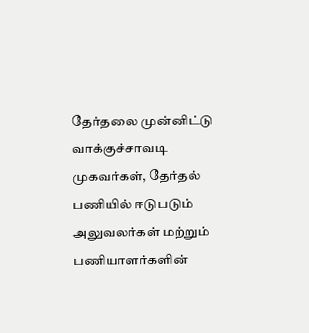தேர்தலை முன்னிட்டு வாக்குச்சாவடி முகவர்கள், தேர்தல் பணியில் ஈடுபடும் அலுவலர்கள் மற்றும் பணியாளர்களின்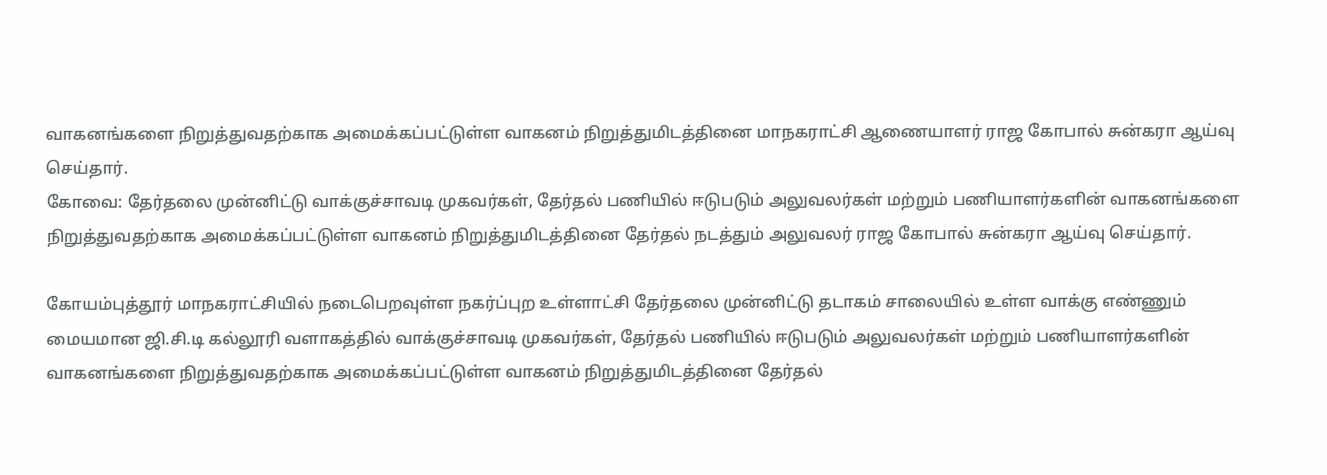வாகனங்களை நிறுத்துவதற்காக அமைக்கப்பட்டுள்ள வாகனம் நிறுத்துமிடத்தினை மாநகராட்சி ஆணையாளர் ராஜ கோபால் சுன்கரா ஆய்வு செய்தார்.
கோவை: தேர்தலை முன்னிட்டு வாக்குச்சாவடி முகவர்கள், தேர்தல் பணியில் ஈடுபடும் அலுவலர்கள் மற்றும் பணியாளர்களின் வாகனங்களை நிறுத்துவதற்காக அமைக்கப்பட்டுள்ள வாகனம் நிறுத்துமிடத்தினை தேர்தல் நடத்தும் அலுவலர் ராஜ கோபால் சுன்கரா ஆய்வு செய்தார்.

கோயம்புத்தூர் மாநகராட்சியில் நடைபெறவுள்ள நகர்ப்புற உள்ளாட்சி தேர்தலை முன்னிட்டு தடாகம் சாலையில் உள்ள வாக்கு எண்ணும் மையமான ஜி.சி.டி கல்லூரி வளாகத்தில் வாக்குச்சாவடி முகவர்கள், தேர்தல் பணியில் ஈடுபடும் அலுவலர்கள் மற்றும் பணியாளர்களின் வாகனங்களை நிறுத்துவதற்காக அமைக்கப்பட்டுள்ள வாகனம் நிறுத்துமிடத்தினை தேர்தல்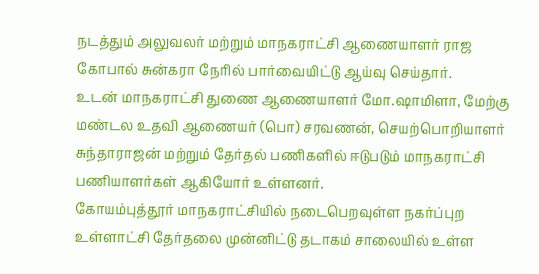நடத்தும் அலுவலர் மற்றும் மாநகராட்சி ஆணையாளர் ராஜ கோபால் சுன்கரா நேரில் பார்வையிட்டு ஆய்வு செய்தார்.
உடன் மாநகராட்சி துணை ஆணையாளர் மோ.ஷாமிளா, மேற்கு மண்டல உதவி ஆணையர் (பொ) சரவணன், செயற்பொறியாளர் சுந்தாராஜன் மற்றும் தேர்தல் பணிகளில் ஈடுபடும் மாநகராட்சி பணியாளர்கள் ஆகியோர் உள்ளனர்.
கோயம்புத்தூர் மாநகராட்சியில் நடைபெறவுள்ள நகர்ப்புற உள்ளாட்சி தேர்தலை முன்னிட்டு தடாகம் சாலையில் உள்ள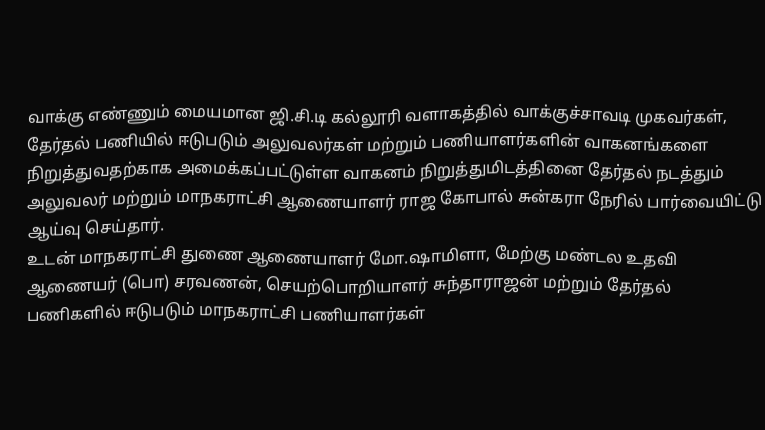வாக்கு எண்ணும் மையமான ஜி.சி.டி கல்லூரி வளாகத்தில் வாக்குச்சாவடி முகவர்கள், தேர்தல் பணியில் ஈடுபடும் அலுவலர்கள் மற்றும் பணியாளர்களின் வாகனங்களை நிறுத்துவதற்காக அமைக்கப்பட்டுள்ள வாகனம் நிறுத்துமிடத்தினை தேர்தல் நடத்தும் அலுவலர் மற்றும் மாநகராட்சி ஆணையாளர் ராஜ கோபால் சுன்கரா நேரில் பார்வையிட்டு ஆய்வு செய்தார்.
உடன் மாநகராட்சி துணை ஆணையாளர் மோ.ஷாமிளா, மேற்கு மண்டல உதவி ஆணையர் (பொ) சரவணன், செயற்பொறியாளர் சுந்தாராஜன் மற்றும் தேர்தல் பணிகளில் ஈடுபடும் மாநகராட்சி பணியாளர்கள்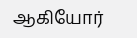ஆகியோர்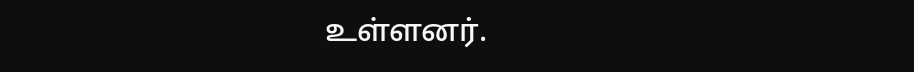உள்ளனர்.